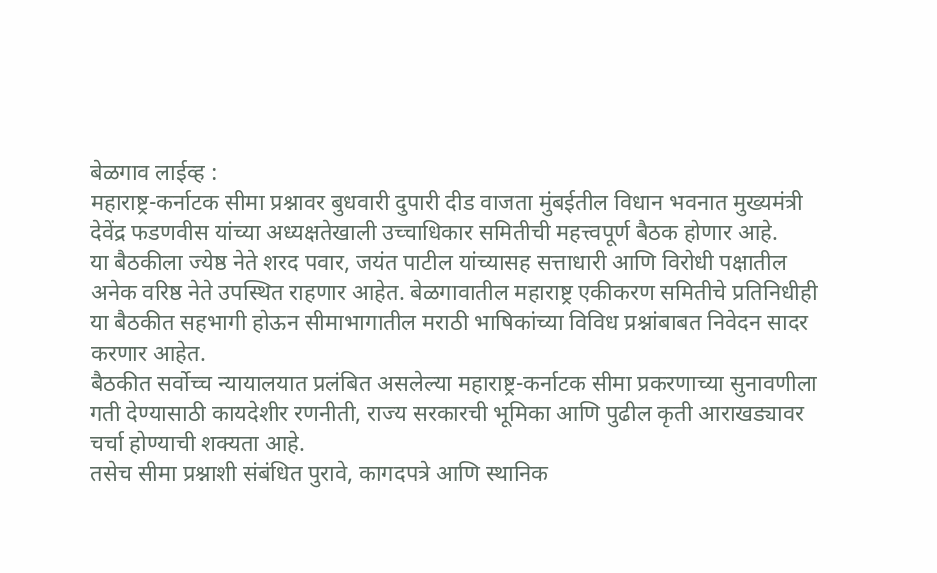बेळगाव लाईव्ह :
महाराष्ट्र-कर्नाटक सीमा प्रश्नावर बुधवारी दुपारी दीड वाजता मुंबईतील विधान भवनात मुख्यमंत्री देवेंद्र फडणवीस यांच्या अध्यक्षतेखाली उच्चाधिकार समितीची महत्त्वपूर्ण बैठक होणार आहे.
या बैठकीला ज्येष्ठ नेते शरद पवार, जयंत पाटील यांच्यासह सत्ताधारी आणि विरोधी पक्षातील अनेक वरिष्ठ नेते उपस्थित राहणार आहेत. बेळगावातील महाराष्ट्र एकीकरण समितीचे प्रतिनिधीही या बैठकीत सहभागी होऊन सीमाभागातील मराठी भाषिकांच्या विविध प्रश्नांबाबत निवेदन सादर करणार आहेत.
बैठकीत सर्वोच्च न्यायालयात प्रलंबित असलेल्या महाराष्ट्र-कर्नाटक सीमा प्रकरणाच्या सुनावणीला गती देण्यासाठी कायदेशीर रणनीती, राज्य सरकारची भूमिका आणि पुढील कृती आराखड्यावर चर्चा होण्याची शक्यता आहे.
तसेच सीमा प्रश्नाशी संबंधित पुरावे, कागदपत्रे आणि स्थानिक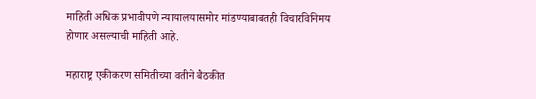माहिती अधिक प्रभावीपणे न्यायालयासमोर मांडण्याबाबतही विचारविनिमय होणार असल्याची माहिती आहे.

महाराष्ट्र एकीकरण समितीच्या वतीने बैठकीत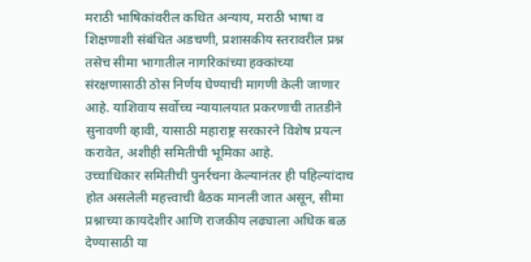मराठी भाषिकांवरील कथित अन्याय, मराठी भाषा व शिक्षणाशी संबंधित अडचणी, प्रशासकीय स्तरावरील प्रश्न तसेच सीमा भागातील नागरिकांच्या हक्कांच्या संरक्षणासाठी ठोस निर्णय घेण्याची मागणी केली जाणार आहे. याशिवाय सर्वोच्च न्यायालयात प्रकरणाची तातडीने सुनावणी व्हावी, यासाठी महाराष्ट्र सरकारने विशेष प्रयत्न करावेत, अशीही समितीची भूमिका आहे.
उच्चाधिकार समितीची पुनर्रचना केल्यानंतर ही पहिल्यांदाच होत असलेली महत्त्वाची बैठक मानली जात असून, सीमा प्रश्नाच्या कायदेशीर आणि राजकीय लढ्याला अधिक बळ देण्यासाठी या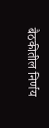बैठकीतील निर्णय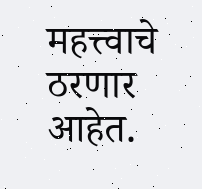महत्त्वाचे ठरणार आहेत.